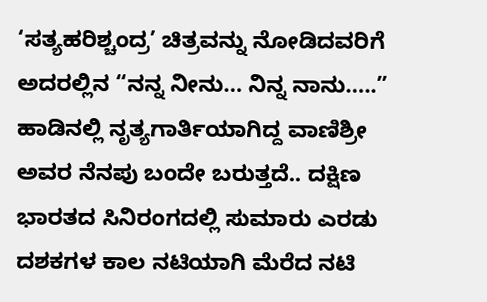‘ಸತ್ಯಹರಿಶ್ಚಂದ್ರ’ ಚಿತ್ರವನ್ನು ನೋಡಿದವರಿಗೆ ಅದರಲ್ಲಿನ “ನನ್ನ ನೀನು… ನಿನ್ನ ನಾನು…..” ಹಾಡಿನಲ್ಲಿ ನೃತ್ಯಗಾರ್ತಿಯಾಗಿದ್ದ ವಾಣಿಶ್ರೀ ಅವರ ನೆನಪು ಬಂದೇ ಬರುತ್ತದೆ.. ದಕ್ಷಿಣ ಭಾರತದ ಸಿನಿರಂಗದಲ್ಲಿ ಸುಮಾರು ಎರಡು ದಶಕಗಳ ಕಾಲ ನಟಿಯಾಗಿ ಮೆರೆದ ನಟಿ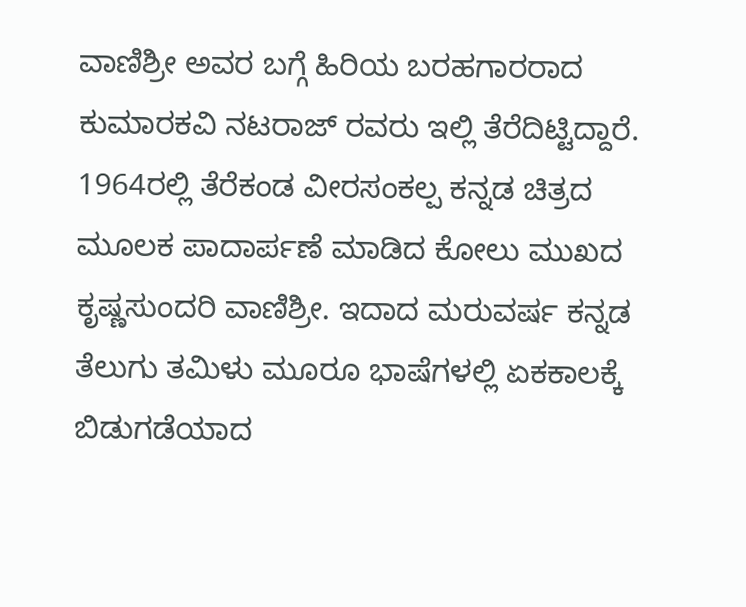ವಾಣಿಶ್ರೀ ಅವರ ಬಗ್ಗೆ ಹಿರಿಯ ಬರಹಗಾರರಾದ ಕುಮಾರಕವಿ ನಟರಾಜ್ ರವರು ಇಲ್ಲಿ ತೆರೆದಿಟ್ಟಿದ್ದಾರೆ.
1964ರಲ್ಲಿ ತೆರೆಕಂಡ ವೀರಸಂಕಲ್ಪ ಕನ್ನಡ ಚಿತ್ರದ ಮೂಲಕ ಪಾದಾರ್ಪಣೆ ಮಾಡಿದ ಕೋಲು ಮುಖದ ಕೃಷ್ಣಸುಂದರಿ ವಾಣಿಶ್ರೀ. ಇದಾದ ಮರುವರ್ಷ ಕನ್ನಡ ತೆಲುಗು ತಮಿಳು ಮೂರೂ ಭಾಷೆಗಳಲ್ಲಿ ಏಕಕಾಲಕ್ಕೆ ಬಿಡುಗಡೆಯಾದ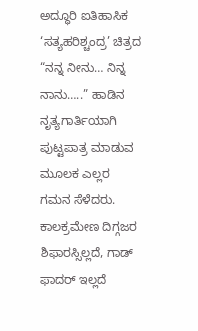ಅದ್ಧೂರಿ ಐತಿಹಾಸಿಕ ‘ಸತ್ಯಹರಿಶ್ಚಂದ್ರ’ ಚಿತ್ರದ “ನನ್ನ ನೀನು… ನಿನ್ನ ನಾನು…..” ಹಾಡಿನ ನೃತ್ಯಗಾರ್ತಿಯಾಗಿ ಪುಟ್ಟಪಾತ್ರ ಮಾಡುವ ಮೂಲಕ ಎಲ್ಲರ ಗಮನ ಸೆಳೆದರು. ಕಾಲಕ್ರಮೇಣ ದಿಗ್ಗಜರ ಶಿಫಾರಸ್ಸಿಲ್ಲದೆ, ಗಾಡ್ ಫಾದರ್ ಇಲ್ಲದೆ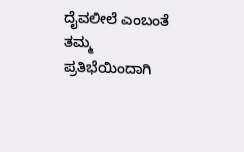ದೈವಲೀಲೆ ಎಂಬಂತೆ ತಮ್ಮ ಪ್ರತಿಭೆಯಿಂದಾಗಿ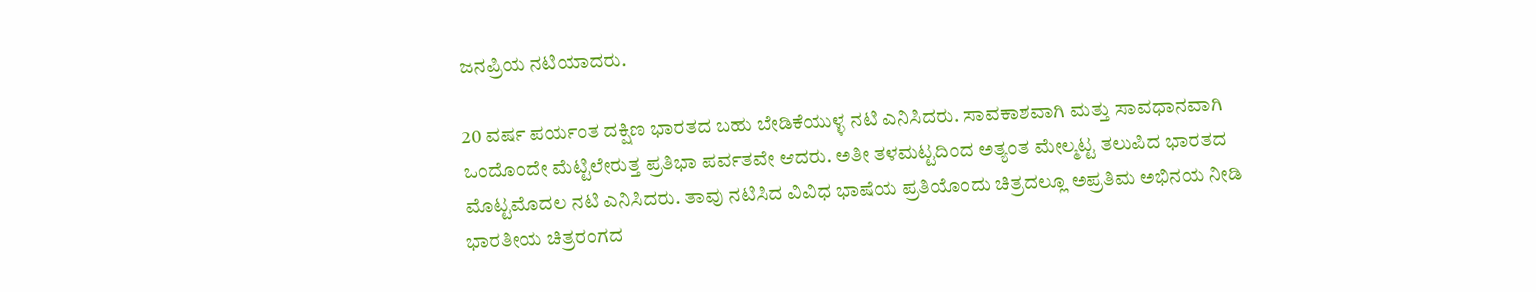ಜನಪ್ರಿಯ ನಟಿಯಾದರು.

20 ವರ್ಷ ಪರ್ಯಂತ ದಕ್ಷಿಣ ಭಾರತದ ಬಹು ಬೇಡಿಕೆಯುಳ್ಳ ನಟಿ ಎನಿಸಿದರು. ಸಾವಕಾಶವಾಗಿ ಮತ್ತು ಸಾವಧಾನವಾಗಿ ಒಂದೊಂದೇ ಮೆಟ್ಟಿಲೇರುತ್ತ ಪ್ರತಿಭಾ ಪರ್ವತವೇ ಆದರು. ಅತೀ ತಳಮಟ್ಟದಿಂದ ಅತ್ಯಂತ ಮೇಲ್ಮಟ್ಟ ತಲುಪಿದ ಭಾರತದ ಮೊಟ್ಟಮೊದಲ ನಟಿ ಎನಿಸಿದರು. ತಾವು ನಟಿಸಿದ ವಿವಿಧ ಭಾಷೆಯ ಪ್ರತಿಯೊಂದು ಚಿತ್ರದಲ್ಲೂ ಅಪ್ರತಿಮ ಅಭಿನಯ ನೀಡಿ ಭಾರತೀಯ ಚಿತ್ರರಂಗದ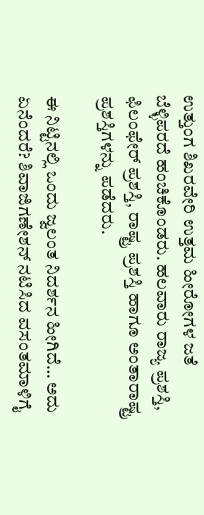ಉತ್ತುಂಗ ಶಿಖರವೇರಿ ಉತ್ತಮ ಹೀರೋಗಳ ಜತೆ ಬೆಳ್ಳಿಪರದೆ ಹಂಚಿಕೊಂಡರು. ಹಲವಾರು ರಾಜ್ಯ ಪ್ರಶಸ್ತಿ, ಫಿಲಂಫೇರ್ ಪ್ರಶಸ್ತಿ, ರಾಷ್ಟ್ರ ಪ್ರಶಸ್ತಿ ಹಾಗೂ ಅಂತಾರಾಷ್ಟ್ರ ಪ್ರಶಸ್ತಿಗಳನ್ನು ಪಡೆದರು.

ಈ ನಿಟ್ಟಿನಲ್ಲಿ ಒಂದು ಜ್ವಲಂತ ನಿದರ್ಶನ ಹೀಗಿದೆ… ಅದು ಏನೆಂದರೆ? ಶಿವಾಜಿಗಣೇಶನ್ ನಟಿಸಿದ ವಸಂತಮಾಳಿಗೈ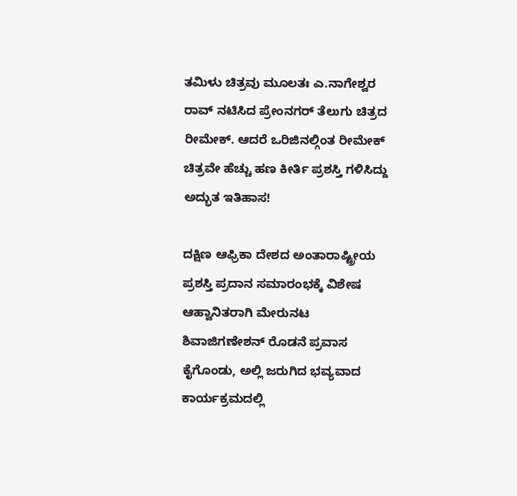ತಮಿಳು ಚಿತ್ರವು ಮೂಲತಃ ಎ.ನಾಗೇಶ್ವರ ರಾವ್ ನಟಿಸಿದ ಪ್ರೇಂನಗರ್ ತೆಲುಗು ಚಿತ್ರದ ರೀಮೇಕ್. ಆದರೆ ಒರಿಜಿನಲ್ಗಿಂತ ರೀಮೇಕ್ ಚಿತ್ರವೇ ಹೆಚ್ಚು ಹಣ ಕೀರ್ತಿ ಪ್ರಶಸ್ತಿ ಗಳಿಸಿದ್ದು ಅದ್ಭುತ ಇತಿಹಾಸ!

ದಕ್ಷಿಣ ಆಫ್ರಿಕಾ ದೇಶದ ಅಂತಾರಾಷ್ಟ್ರೀಯ ಪ್ರಶಸ್ತಿ ಪ್ರದಾನ ಸಮಾರಂಭಕ್ಕೆ ವಿಶೇಷ ಆಹ್ವಾನಿತರಾಗಿ ಮೇರುನಟ ಶಿವಾಜಿಗಣೇಶನ್ ರೊಡನೆ ಪ್ರವಾಸ ಕೈಗೊಂಡು, ಅಲ್ಲಿ ಜರುಗಿದ ಭವ್ಯವಾದ ಕಾರ್ಯಕ್ರಮದಲ್ಲಿ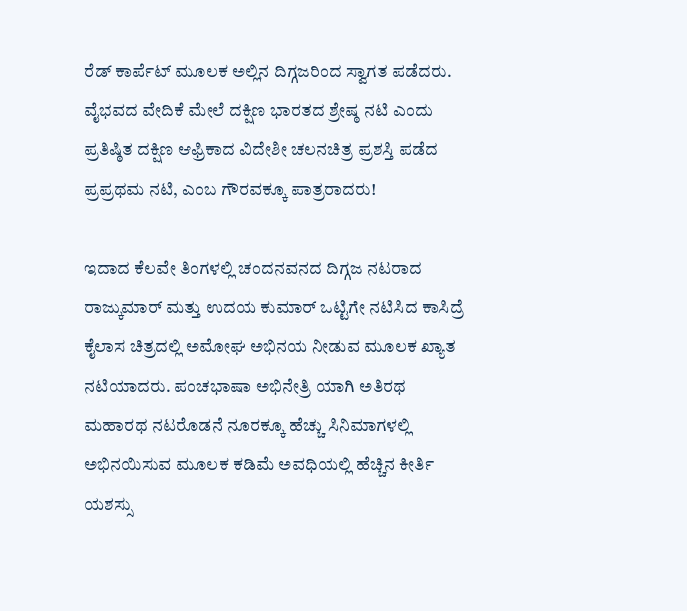ರೆಡ್ ಕಾರ್ಪೆಟ್ ಮೂಲಕ ಅಲ್ಲಿನ ದಿಗ್ಗಜರಿಂದ ಸ್ವಾಗತ ಪಡೆದರು. ವೈಭವದ ವೇದಿಕೆ ಮೇಲೆ ದಕ್ಷಿಣ ಭಾರತದ ಶ್ರೇಷ್ಠ ನಟಿ ಎಂದು ಪ್ರತಿಷ್ಠಿತ ದಕ್ಷಿಣ ಆಫ್ರಿಕಾದ ವಿದೇಶೀ ಚಲನಚಿತ್ರ ಪ್ರಶಸ್ತಿ ಪಡೆದ ಪ್ರಪ್ರಥಮ ನಟಿ, ಎಂಬ ಗೌರವಕ್ಕೂ ಪಾತ್ರರಾದರು!

ಇದಾದ ಕೆಲವೇ ತಿಂಗಳಲ್ಲಿ ಚಂದನವನದ ದಿಗ್ಗಜ ನಟರಾದ ರಾಜ್ಕುಮಾರ್ ಮತ್ತು ಉದಯ ಕುಮಾರ್ ಒಟ್ಟಿಗೇ ನಟಿಸಿದ ಕಾಸಿದ್ರೆ ಕೈಲಾಸ ಚಿತ್ರದಲ್ಲಿ ಅಮೋಘ ಅಭಿನಯ ನೀಡುವ ಮೂಲಕ ಖ್ಯಾತ ನಟಿಯಾದರು. ಪಂಚಭಾಷಾ ಅಭಿನೇತ್ರಿ ಯಾಗಿ ಅತಿರಥ ಮಹಾರಥ ನಟರೊಡನೆ ನೂರಕ್ಕೂ ಹೆಚ್ಚು ಸಿನಿಮಾಗಳಲ್ಲಿ ಅಭಿನಯಿಸುವ ಮೂಲಕ ಕಡಿಮೆ ಅವಧಿಯಲ್ಲಿ ಹೆಚ್ಚಿನ ಕೀರ್ತಿ ಯಶಸ್ಸು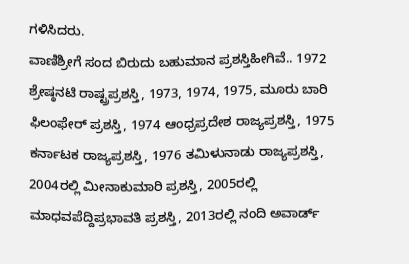ಗಳಿಸಿದರು.
ವಾಣಿಶ್ರೀಗೆ ಸಂದ ಬಿರುದು ಬಹುಮಾನ ಪ್ರಶಸ್ತಿಹೀಗಿವೆ.. 1972 ಶ್ರೇಷ್ಠನಟಿ ರಾಷ್ಟ್ರಪ್ರಶಸ್ತಿ, 1973, 1974, 1975, ಮೂರು ಬಾರಿ ಫಿಲಂಫೇರ್ ಪ್ರಶಸ್ತಿ, 1974 ಆಂಧ್ರಪ್ರದೇಶ ರಾಜ್ಯಪ್ರಶಸ್ತಿ, 1975 ಕರ್ನಾಟಕ ರಾಜ್ಯಪ್ರಶಸ್ತಿ, 1976 ತಮಿಳುನಾಡು ರಾಜ್ಯಪ್ರಶಸ್ತಿ, 2004ರಲ್ಲಿ ಮೀನಾಕುಮಾರಿ ಪ್ರಶಸ್ತಿ, 2005ರಲ್ಲಿ ಮಾಧವಪೆದ್ದಿಪ್ರಭಾವತಿ ಪ್ರಶಸ್ತಿ, 2013ರಲ್ಲಿ ನಂದಿ ಅವಾರ್ಡ್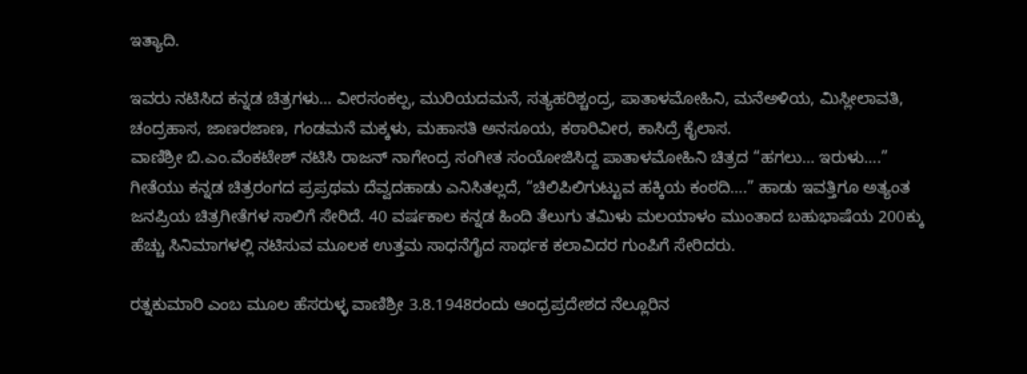ಇತ್ಯಾದಿ.

ಇವರು ನಟಿಸಿದ ಕನ್ನಡ ಚಿತ್ರಗಳು… ವೀರಸಂಕಲ್ಪ, ಮುರಿಯದಮನೆ, ಸತ್ಯಹರಿಶ್ಚಂದ್ರ, ಪಾತಾಳಮೋಹಿನಿ, ಮನೆಅಳಿಯ, ಮಿಸ್ಲೀಲಾವತಿ, ಚಂದ್ರಹಾಸ, ಜಾಣರಜಾಣ, ಗಂಡಮನೆ ಮಕ್ಕಳು, ಮಹಾಸತಿ ಅನಸೂಯ, ಕಠಾರಿವೀರ, ಕಾಸಿದ್ರೆ ಕೈಲಾಸ.
ವಾಣಿಶ್ರೀ ಬಿ.ಎಂ.ವೆಂಕಟೇಶ್ ನಟಿಸಿ ರಾಜನ್ ನಾಗೇಂದ್ರ ಸಂಗೀತ ಸಂಯೋಜಿಸಿದ್ದ ಪಾತಾಳಮೋಹಿನಿ ಚಿತ್ರದ “ಹಗಲು… ಇರುಳು….” ಗೀತೆಯು ಕನ್ನಡ ಚಿತ್ರರಂಗದ ಪ್ರಪ್ರಥಮ ದೆವ್ವದಹಾಡು ಎನಿಸಿತಲ್ಲದೆ, “ಚಿಲಿಪಿಲಿಗುಟ್ಟುವ ಹಕ್ಕಿಯ ಕಂಠದಿ….” ಹಾಡು ಇವತ್ತಿಗೂ ಅತ್ಯಂತ ಜನಪ್ರಿಯ ಚಿತ್ರಗೀತೆಗಳ ಸಾಲಿಗೆ ಸೇರಿದೆ. 40 ವರ್ಷಕಾಲ ಕನ್ನಡ ಹಿಂದಿ ತೆಲುಗು ತಮಿಳು ಮಲಯಾಳಂ ಮುಂತಾದ ಬಹುಭಾಷೆಯ 200ಕ್ಕು ಹೆಚ್ಚು ಸಿನಿಮಾಗಳಲ್ಲಿ ನಟಿಸುವ ಮೂಲಕ ಉತ್ತಮ ಸಾಧನೆಗೈದ ಸಾರ್ಥಕ ಕಲಾವಿದರ ಗುಂಪಿಗೆ ಸೇರಿದರು.

ರತ್ನಕುಮಾರಿ ಎಂಬ ಮೂಲ ಹೆಸರುಳ್ಳ ವಾಣಿಶ್ರೀ 3.8.1948ರಂದು ಆಂಧ್ರಪ್ರದೇಶದ ನೆಲ್ಲೂರಿನ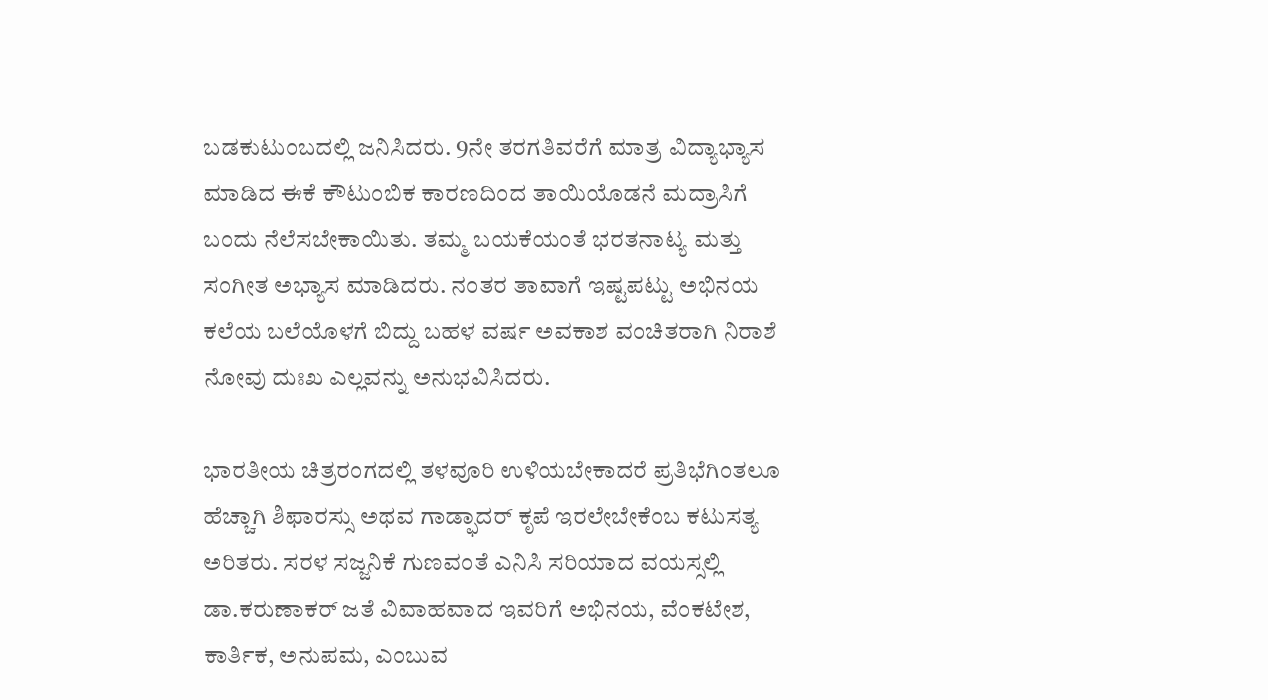ಬಡಕುಟುಂಬದಲ್ಲಿ ಜನಿಸಿದರು. 9ನೇ ತರಗತಿವರೆಗೆ ಮಾತ್ರ ವಿದ್ಯಾಭ್ಯಾಸ ಮಾಡಿದ ಈಕೆ ಕೌಟುಂಬಿಕ ಕಾರಣದಿಂದ ತಾಯಿಯೊಡನೆ ಮದ್ರಾಸಿಗೆ ಬಂದು ನೆಲೆಸಬೇಕಾಯಿತು. ತಮ್ಮ ಬಯಕೆಯಂತೆ ಭರತನಾಟ್ಯ ಮತ್ತು ಸಂಗೀತ ಅಭ್ಯಾಸ ಮಾಡಿದರು. ನಂತರ ತಾವಾಗೆ ಇಷ್ಟಪಟ್ಟು ಅಭಿನಯ ಕಲೆಯ ಬಲೆಯೊಳಗೆ ಬಿದ್ದು ಬಹಳ ವರ್ಷ ಅವಕಾಶ ವಂಚಿತರಾಗಿ ನಿರಾಶೆ ನೋವು ದುಃಖ ಎಲ್ಲವನ್ನು ಅನುಭವಿಸಿದರು.

ಭಾರತೀಯ ಚಿತ್ರರಂಗದಲ್ಲಿ ತಳವೂರಿ ಉಳಿಯಬೇಕಾದರೆ ಪ್ರತಿಭೆಗಿಂತಲೂ ಹೆಚ್ಚಾಗಿ ಶಿಫಾರಸ್ಸು ಅಥವ ಗಾಡ್ಫಾದರ್ ಕೃಪೆ ಇರಲೇಬೇಕೆಂಬ ಕಟುಸತ್ಯ ಅರಿತರು. ಸರಳ ಸಜ್ಜನಿಕೆ ಗುಣವಂತೆ ಎನಿಸಿ ಸರಿಯಾದ ವಯಸ್ಸಲ್ಲಿ ಡಾ.ಕರುಣಾಕರ್ ಜತೆ ವಿವಾಹವಾದ ಇವರಿಗೆ ಅಭಿನಯ, ವೆಂಕಟೇಶ, ಕಾರ್ತಿಕ, ಅನುಪಮ, ಎಂಬುವ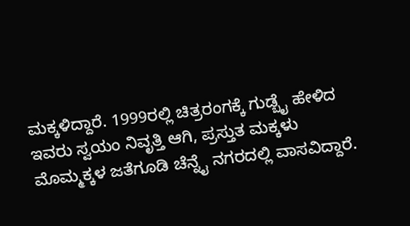ಮಕ್ಕಳಿದ್ದಾರೆ. 1999ರಲ್ಲಿ ಚಿತ್ರರಂಗಕ್ಕೆ ಗುಡ್ಬೈ ಹೇಳಿದ ಇವರು ಸ್ವಯಂ ನಿವೃತ್ತಿ ಆಗಿ, ಪ್ರಸ್ತುತ ಮಕ್ಕಳು ಮೊಮ್ಮಕ್ಕಳ ಜತೆಗೂಡಿ ಚೆನ್ನೈ ನಗರದಲ್ಲಿ ವಾಸವಿದ್ದಾರೆ.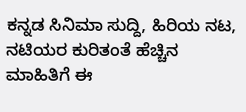ಕನ್ನಡ ಸಿನಿಮಾ ಸುದ್ದಿ, ಹಿರಿಯ ನಟ, ನಟಿಯರ ಕುರಿತಂತೆ ಹೆಚ್ಚಿನ ಮಾಹಿತಿಗೆ ಈ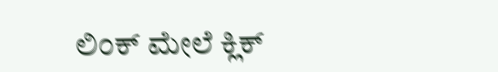ಲಿಂಕ್ ಮೇಲೆ ಕ್ಲಿಕ್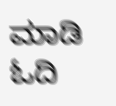ಮಾಡಿ ಓದಿ